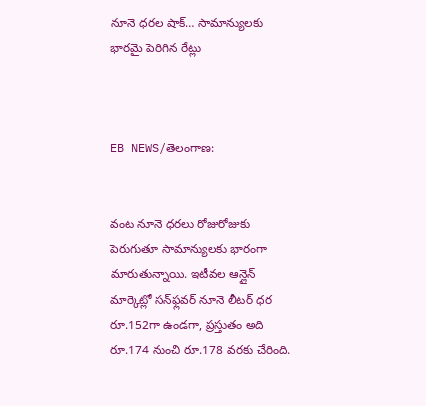నూనె ధరల షాక్… సామాన్యులకు భారమై పెరిగిన రేట్లు



EB NEWS/తెలంగాణ:


వంట నూనె ధరలు రోజురోజుకు పెరుగుతూ సామాన్యులకు భారంగా మారుతున్నాయి. ఇటీవల ఆన్లైన్ మార్కెట్లో సన్‌ఫ్లవర్ నూనె లీటర్ ధర రూ.152గా ఉండగా, ప్రస్తుతం అది రూ.174 నుంచి రూ.178 వరకు చేరింది.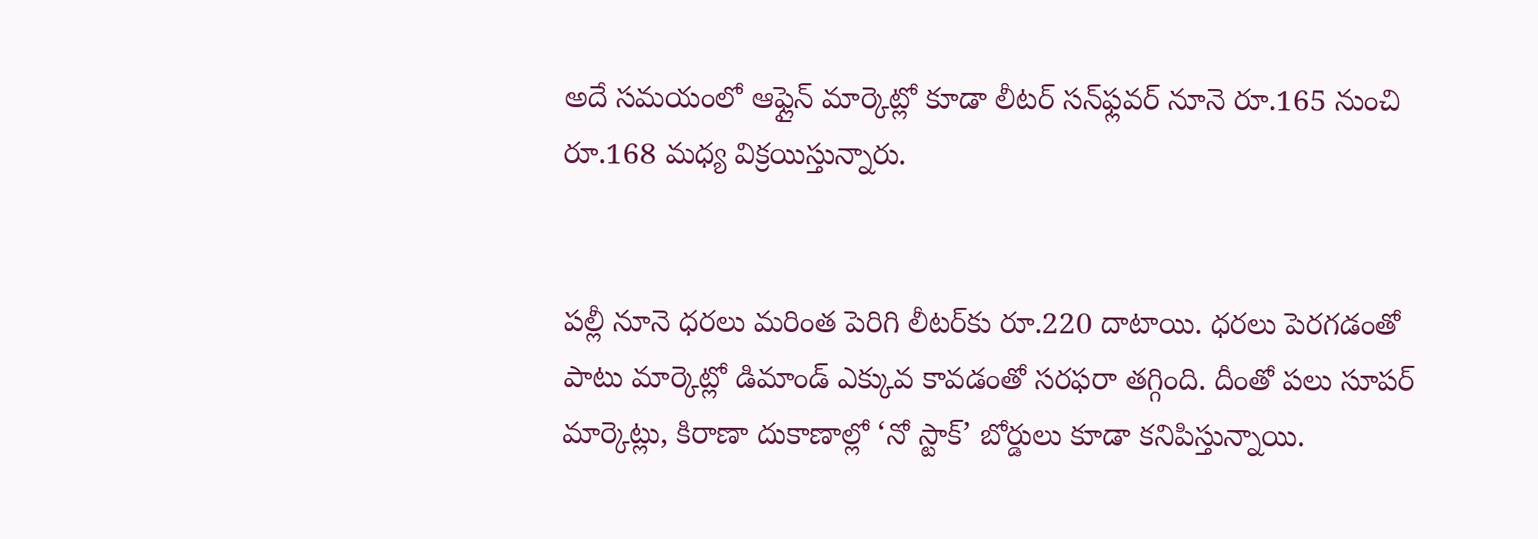అదే సమయంలో ఆఫ్లైన్ మార్కెట్లో కూడా లీటర్ సన్‌ఫ్లవర్ నూనె రూ.165 నుంచి రూ.168 మధ్య విక్రయిస్తున్నారు.


పల్లీ నూనె ధరలు మరింత పెరిగి లీటర్‌కు రూ.220 దాటాయి. ధరలు పెరగడంతో పాటు మార్కెట్లో డిమాండ్ ఎక్కువ కావడంతో సరఫరా తగ్గింది. దీంతో పలు సూపర్ మార్కెట్లు, కిరాణా దుకాణాల్లో ‘నో స్టాక్’ బోర్డులు కూడా కనిపిస్తున్నాయి.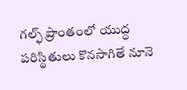గల్ఫ్ ప్రాంతంలో యుద్ధ పరిస్థితులు కొనసాగితే నూనె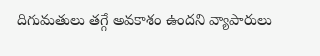దిగుమతులు తగ్గే అవకాశం ఉందని వ్యాపారులు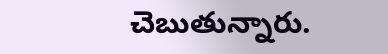చెబుతున్నారు.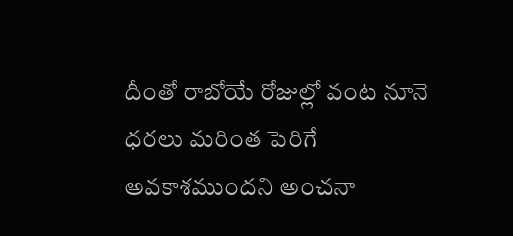దీంతో రాబోయే రోజుల్లో వంట నూనె ధరలు మరింత పెరిగే అవకాశముందని అంచనా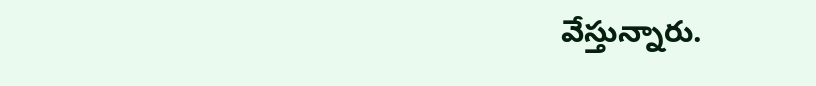వేస్తున్నారు.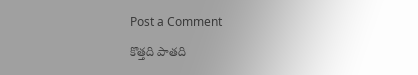Post a Comment

కొత్తది పాతది